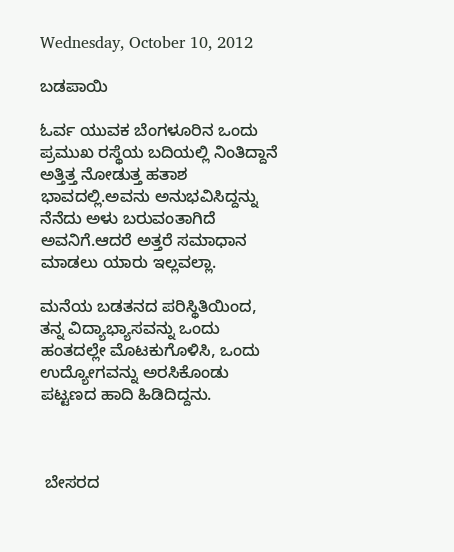Wednesday, October 10, 2012

ಬಡಪಾಯಿ

ಓರ್ವ ಯುವಕ ಬೆಂಗಳೂರಿನ ಒಂದು ಪ್ರಮುಖ ರಸ್ಥೆಯ ಬದಿಯಲ್ಲಿ ನಿಂತಿದ್ದಾನೆ ಅತ್ತಿತ್ತ ನೋಡುತ್ತ ಹತಾಶ ಭಾವದಲ್ಲಿ.ಅವನು ಅನುಭವಿಸಿದ್ದನ್ನು ನೆನೆದು ಅಳು ಬರುವಂತಾಗಿದೆ ಅವನಿಗೆ.ಆದರೆ ಅತ್ತರೆ ಸಮಾಧಾನ ಮಾಡಲು ಯಾರು ಇಲ್ಲವಲ್ಲಾ.

ಮನೆಯ ಬಡತನದ ಪರಿಸ್ಥಿತಿಯಿಂದ, ತನ್ನ ವಿದ್ಯಾಭ್ಯಾಸವನ್ನು ಒಂದು ಹಂತದಲ್ಲೇ ಮೊಟಕುಗೊಳಿಸಿ, ಒಂದು ಉದ್ಯೋಗವನ್ನು ಅರಸಿಕೊಂಡು ಪಟ್ಟಣದ ಹಾದಿ ಹಿಡಿದಿದ್ದನು.



 ಬೇಸರದ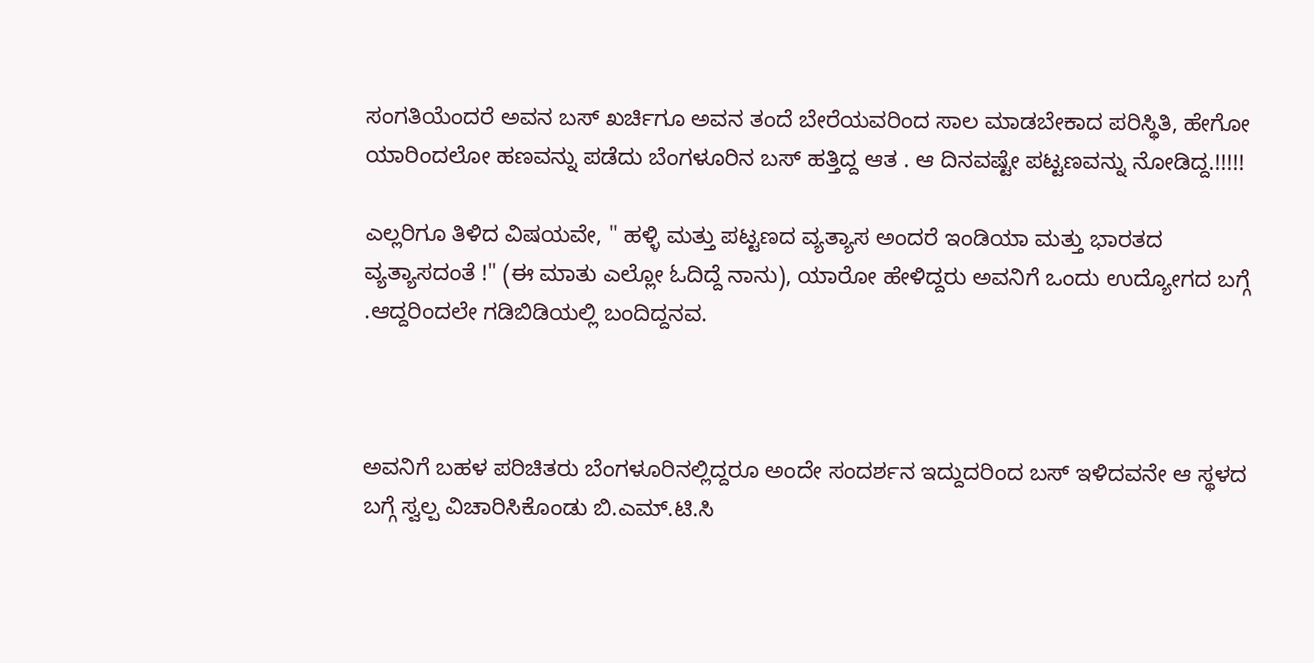ಸಂಗತಿಯೆಂದರೆ ಅವನ ಬಸ್ ಖರ್ಚಿಗೂ ಅವನ ತಂದೆ ಬೇರೆಯವರಿಂದ ಸಾಲ ಮಾಡಬೇಕಾದ ಪರಿಸ್ಥಿತಿ, ಹೇಗೋ ಯಾರಿಂದಲೋ ಹಣವನ್ನು ಪಡೆದು ಬೆಂಗಳೂರಿನ ಬಸ್ ಹತ್ತಿದ್ದ ಆತ . ಆ ದಿನವಷ್ಟೇ ಪಟ್ಟಣವನ್ನು ನೋಡಿದ್ದ.!!!!!

ಎಲ್ಲರಿಗೂ ತಿಳಿದ ವಿಷಯವೇ, " ಹಳ್ಳಿ ಮತ್ತು ಪಟ್ಟಣದ ವ್ಯತ್ಯಾಸ ಅಂದರೆ ಇಂಡಿಯಾ ಮತ್ತು ಭಾರತದ ವ್ಯತ್ಯಾಸದಂತೆ !" (ಈ ಮಾತು ಎಲ್ಲೋ ಓದಿದ್ದೆ ನಾನು), ಯಾರೋ ಹೇಳಿದ್ದರು ಅವನಿಗೆ ಒಂದು ಉದ್ಯೋಗದ ಬಗ್ಗೆ .ಆದ್ದರಿಂದಲೇ ಗಡಿಬಿಡಿಯಲ್ಲಿ ಬಂದಿದ್ದನವ.



ಅವನಿಗೆ ಬಹಳ ಪರಿಚಿತರು ಬೆಂಗಳೂರಿನಲ್ಲಿದ್ದರೂ ಅಂದೇ ಸಂದರ್ಶನ ಇದ್ದುದರಿಂದ ಬಸ್ ಇಳಿದವನೇ ಆ ಸ್ಥಳದ ಬಗ್ಗೆ ಸ್ವಲ್ಪ ವಿಚಾರಿಸಿಕೊಂಡು ಬಿ.ಎಮ್.ಟಿ.ಸಿ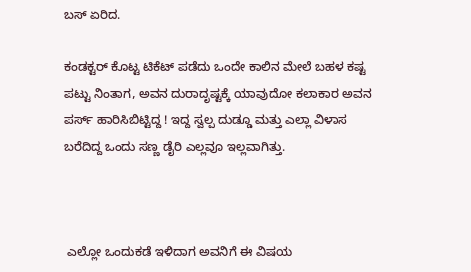ಬಸ್ ಏರಿದ.

ಕಂಡಕ್ಟರ್ ಕೊಟ್ಟ ಟಿಕೆಟ್ ಪಡೆದು ಒಂದೇ ಕಾಲಿನ ಮೇಲೆ ಬಹಳ ಕಷ್ಟ ಪಟ್ಟು ನಿಂತಾಗ, ಅವನ ದುರಾದೃಷ್ಟಕ್ಕೆ ಯಾವುದೋ ಕಲಾಕಾರ ಅವನ ಪರ್ಸ್ ಹಾರಿಸಿಬಿಟ್ಟಿದ್ದ ! ಇದ್ದ ಸ್ವಲ್ಪ ದುಡ್ಡೂ ಮತ್ತು ಎಲ್ಲಾ ವಿಳಾಸ ಬರೆದಿದ್ದ ಒಂದು ಸಣ್ಣ ಡೈರಿ ಎಲ್ಲವೂ ಇಲ್ಲವಾಗಿತ್ತು.



 ಎಲ್ಲೋ ಒಂದುಕಡೆ ಇಳಿದಾಗ ಅವನಿಗೆ ಈ ವಿಷಯ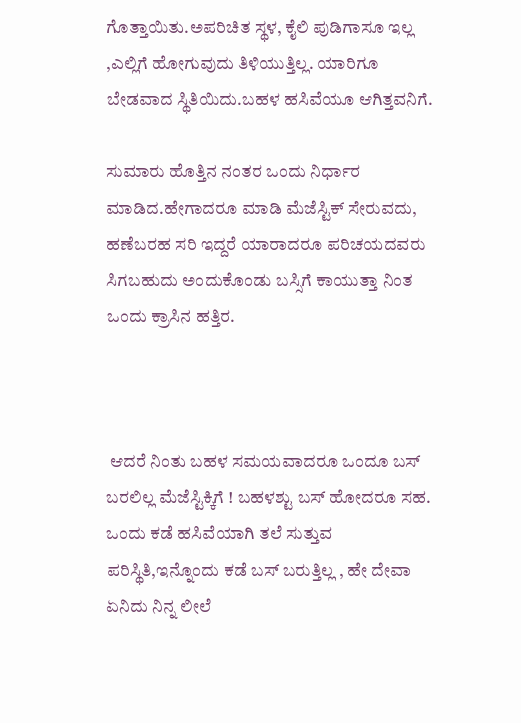ಗೊತ್ತಾಯಿತು.ಅಪರಿಚಿತ ಸ್ಥಳ, ಕೈಲಿ ಪುಡಿಗಾಸೂ ಇಲ್ಲ ,ಎಲ್ಲಿಗೆ ಹೋಗುವುದು ತಿಳಿಯುತ್ತಿಲ್ಲ. ಯಾರಿಗೂ ಬೇಡವಾದ ಸ್ಥಿತಿಯಿದು.ಬಹಳ ಹಸಿವೆಯೂ ಆಗಿತ್ತವನಿಗೆ.

ಸುಮಾರು ಹೊತ್ತಿನ ನಂತರ ಒಂದು ನಿರ್ಧಾರ ಮಾಡಿದ.ಹೇಗಾದರೂ ಮಾಡಿ ಮೆಜೆಸ್ಟಿಕ್ ಸೇರುವದು, ಹಣೆಬರಹ ಸರಿ ಇದ್ದರೆ ಯಾರಾದರೂ ಪರಿಚಯದವರು ಸಿಗಬಹುದು ಅಂದುಕೊಂಡು ಬಸ್ಸಿಗೆ ಕಾಯುತ್ತಾ ನಿಂತ ಒಂದು ಕ್ರಾಸಿನ ಹತ್ತಿರ.



 ಆದರೆ ನಿಂತು ಬಹಳ ಸಮಯವಾದರೂ ಒಂದೂ ಬಸ್ ಬರಲಿಲ್ಲ ಮೆಜೆಸ್ಟಿಕ್ಕಿಗೆ ! ಬಹಳಶ್ಟು ಬಸ್ ಹೋದರೂ ಸಹ. ಒಂದು ಕಡೆ ಹಸಿವೆಯಾಗಿ ತಲೆ ಸುತ್ತುವ ಪರಿಸ್ಥಿತಿ,ಇನ್ನೊಂದು ಕಡೆ ಬಸ್ ಬರುತ್ತಿಲ್ಲ , ಹೇ ದೇವಾ ಏನಿದು ನಿನ್ನ ಲೀಲೆ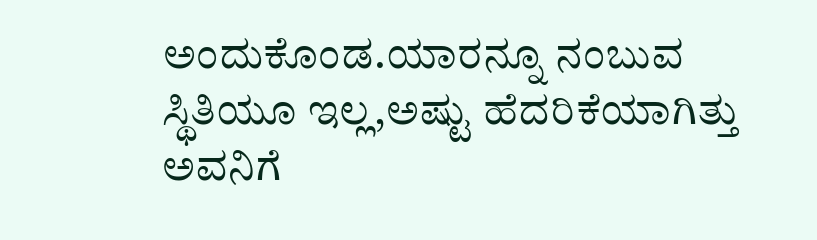ಅಂದುಕೊಂಡ.ಯಾರನ್ನೂ ನಂಬುವ ಸ್ಥಿತಿಯೂ ಇಲ್ಲ,ಅಷ್ಟು ಹೆದರಿಕೆಯಾಗಿತ್ತು ಅವನಿಗೆ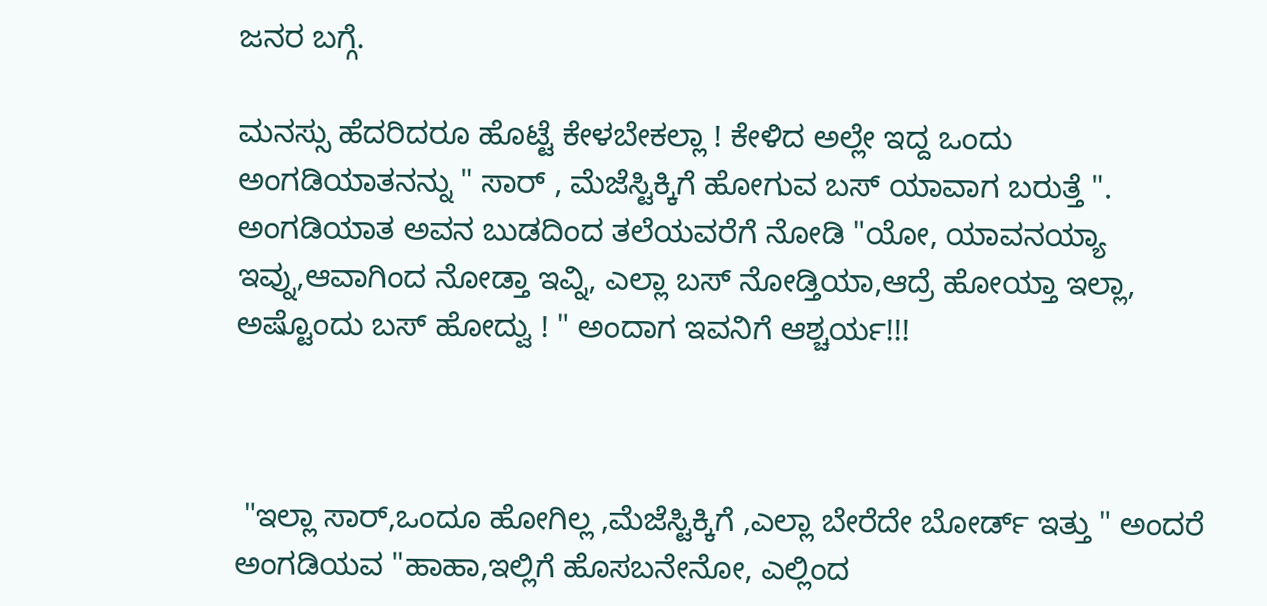ಜನರ ಬಗ್ಗೆ.

ಮನಸ್ಸು ಹೆದರಿದರೂ ಹೊಟ್ಟೆ ಕೇಳಬೇಕಲ್ಲಾ ! ಕೇಳಿದ ಅಲ್ಲೇ ಇದ್ದ ಒಂದು ಅಂಗಡಿಯಾತನನ್ನು " ಸಾರ್ , ಮೆಜೆಸ್ಟಿಕ್ಕಿಗೆ ಹೋಗುವ ಬಸ್ ಯಾವಾಗ ಬರುತ್ತೆ ". ಅಂಗಡಿಯಾತ ಅವನ ಬುಡದಿಂದ ತಲೆಯವರೆಗೆ ನೋಡಿ "ಯೋ, ಯಾವನಯ್ಯಾ ಇವ್ನು,ಆವಾಗಿಂದ ನೋಡ್ತಾ ಇವ್ನಿ, ಎಲ್ಲಾ ಬಸ್ ನೋಡ್ತಿಯಾ,ಆದ್ರೆ ಹೋಯ್ತಾ ಇಲ್ಲಾ, ಅಷ್ಟೊಂದು ಬಸ್ ಹೋದ್ವು ! " ಅಂದಾಗ ಇವನಿಗೆ ಆಶ್ಚರ್ಯ!!!



 "ಇಲ್ಲಾ ಸಾರ್,ಒಂದೂ ಹೋಗಿಲ್ಲ ,ಮೆಜೆಸ್ಟಿಕ್ಕಿಗೆ ,ಎಲ್ಲಾ ಬೇರೆದೇ ಬೋರ್ಡ್ ಇತ್ತು " ಅಂದರೆ ಅಂಗಡಿಯವ "ಹಾಹಾ,ಇಲ್ಲಿಗೆ ಹೊಸಬನೇನೋ, ಎಲ್ಲಿಂದ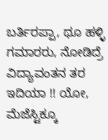ಬರ್ತಿರಪ್ಪಾ, ಥೂ ಹಳ್ಳಿ ಗಮಾರರು, ನೋಡಿದ್ರೆ ವಿದ್ಯಾವಂತನ ತರ ಇದಿಯಾ !! ಯೋ, ಮೆಜೆಸ್ಟಿಕ್ಕೂ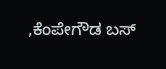,ಕೆಂಪೇಗೌಡ ಬಸ್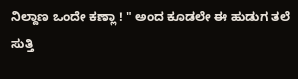ನಿಲ್ದಾಣ ಒಂದೇ ಕಣ್ಲಾ ! " ಅಂದ ಕೂಡಲೇ ಈ ಹುಡುಗ ತಲೆ ಸುತ್ತಿ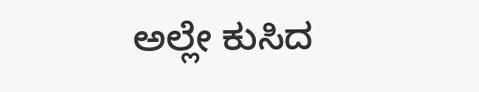ಅಲ್ಲೇ ಕುಸಿದ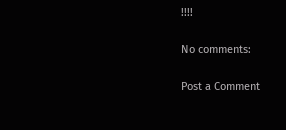!!!!

No comments:

Post a Comment